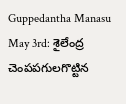Guppedantha Manasu May 3rd: శైలేంద్ర చెంపపగులగొట్టిన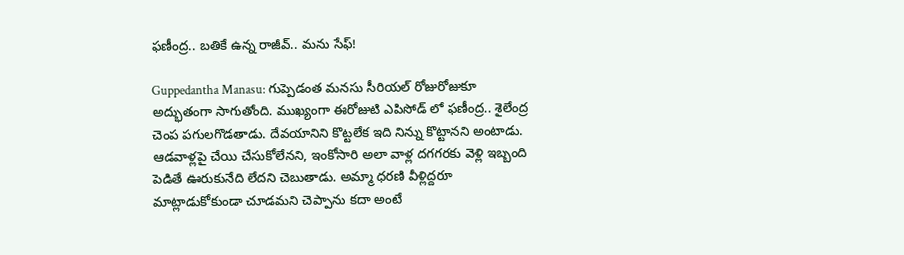ఫణీంద్ర.. బతికే ఉన్న రాజీవ్.. మను సేఫ్!

Guppedantha Manasu: గుప్పెడంత మనసు సీరియల్ రోజురోజుకూ అద్భుతంగా సాగుతోంది. ముఖ్యంగా ఈరోజుటి ఎపిసోడ్ లో ఫణీంద్ర.. శైలేంద్ర చెంప పగులగొడతాడు. దేవయానిని కొట్టలేక ఇది నిన్ను కొట్టానని అంటాడు. ఆడవాళ్లపై చేయి చేసుకోలేనని, ఇంకోసారి అలా వాళ్ల దగగరకు వెళ్లి ఇబ్బంది పెడితే ఊరుకునేది లేదని చెబుతాడు. అమ్మా ధరణి వీళ్లిద్దరూ మాట్లాడుకోకుండా చూడమని చెప్పాను కదా అంటే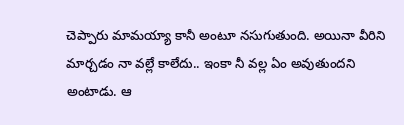చెప్పారు మామయ్యా కానీ అంటూ నసుగుతుంది. అయినా వీరిని మార్చడం నా వల్లే కాలేదు.. ఇంకా నీ వల్ల ఏం అవుతుందని అంటాడు. ఆ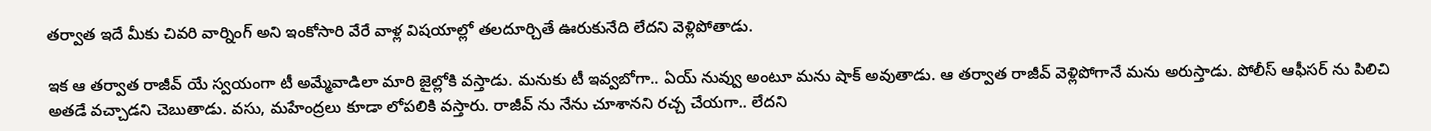తర్వాత ఇదే మీకు చివరి వార్నింగ్ అని ఇంకోసారి వేరే వాళ్ల విషయాల్లో తలదూర్చితే ఊరుకునేది లేదని వెళ్లిపోతాడు.

ఇక ఆ తర్వాత రాజీవ్ యే స్వయంగా టీ అమ్మేవాడిలా మారి జైల్లోకి వస్తాడు. మనుకు టీ ఇవ్వబోగా.. ఏయ్ నువ్వు అంటూ మను షాక్ అవుతాడు. ఆ తర్వాత రాజీవ్ వెళ్లిపోగానే మను అరుస్తాడు. పోలీస్ ఆఫీసర్ ను పిలిచి అతడే వచ్చాడని చెబుతాడు. వసు, మహేంద్రలు కూడా లోపలికి వస్తారు. రాజీవ్ ను నేను చూశానని రచ్చ చేయగా.. లేదని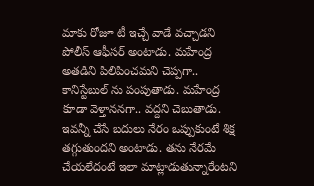మాకు రోజూ టీ ఇచ్చే వాడే వచ్చాడని పోలీస్ ఆఫీసర్ అంటాడు. మహేంద్ర అతడిని పిలిపించమని చెప్పగా.. కానిస్టేబుల్ ను పంపుతాడు. మహేంద్ర కూడా వెళ్తాననగా.. వద్దని చెబుతాడు. ఇవన్నీ చేసే బదులు నేరం ఒప్పుకుంటే శిక్ష తగ్గుతుందని అంటాడు. తను నేరమే చేయలేదంటే ఇలా మాట్లాడుతున్నారేంటని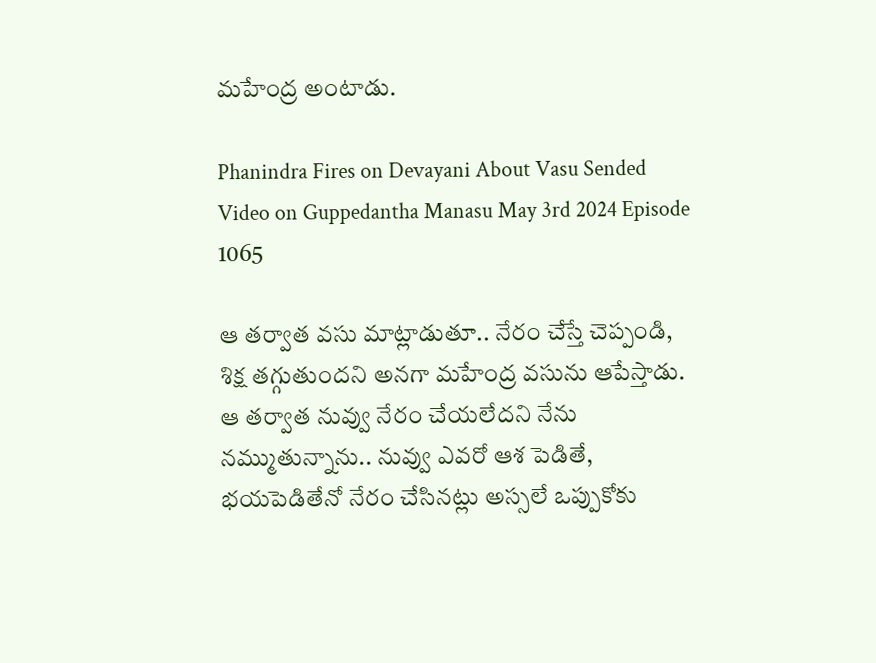మహేంద్ర అంటాడు.

Phanindra Fires on Devayani About Vasu Sended Video on Guppedantha Manasu May 3rd 2024 Episode 1065

ఆ తర్వాత వసు మాట్లాడుతూ.. నేరం చేస్తే చెప్పండి, శిక్ష తగ్గుతుందని అనగా మహేంద్ర వసును ఆపేస్తాడు. ఆ తర్వాత నువ్వు నేరం చేయలేదని నేను నమ్ముతున్నాను.. నువ్వు ఎవరో ఆశ పెడితే, భయపెడితేనో నేరం చేసినట్లు అస్సలే ఒప్పుకోకు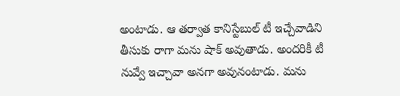అంటాడు. ఆ తర్వాత కానిస్టేబుల్ టీ ఇచ్చేవాడిని తీసుకు రాగా మను షాక్ అవుతాడు. అందరికీ టీ నువ్వే ఇచ్చావా అనగా అవునంటాడు. మను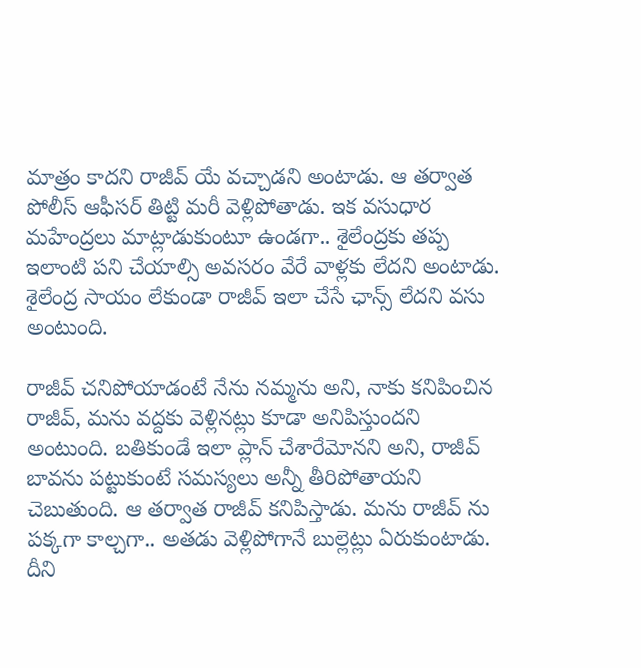మాత్రం కాదని రాజీవ్ యే వచ్చాడని అంటాడు. ఆ తర్వాత పోలీస్ ఆఫీసర్ తిట్టి మరీ వెళ్లిపోతాడు. ఇక వసుధార మహేంద్రలు మాట్లాడుకుంటూ ఉండగా.. శైలేంద్రకు తప్ప ఇలాంటి పని చేయాల్సి అవసరం వేరే వాళ్లకు లేదని అంటాడు. శైలేంద్ర సాయం లేకుండా రాజీవ్ ఇలా చేసే ఛాన్స్ లేదని వసు అంటుంది.

రాజీవ్ చనిపోయాడంటే నేను నమ్మను అని, నాకు కనిపించిన రాజీవ్, మను వద్దకు వెళ్లినట్లు కూడా అనిపిస్తుందని అంటుంది. బతికుండే ఇలా ప్లాన్ చేశారేమోనని అని, రాజీవ్ బావను పట్టుకుంటే సమస్యలు అన్నీ తీరిపోతాయని చెబుతుంది. ఆ తర్వాత రాజీవ్ కనిపిస్తాడు. మను రాజీవ్ ను పక్కగా కాల్చగా.. అతడు వెళ్లిపోగానే బుల్లెట్లు ఏరుకుంటాడు. దీని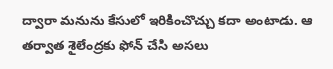ద్వారా మనును కేసులో ఇరికించొచ్చు కదా అంటాడు. ఆ తర్వాత శైలేంద్రకు ఫోన్ చేసి అసలు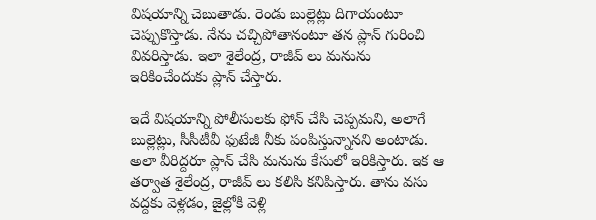విషయాన్ని చెబుతాడు. రెండు బుల్లెట్లు దిగాయంటూ చెప్పుకొస్తాడు. నేను చచ్చిపోతానంటూ తన ప్లాన్ గురించి వివరిస్తాడు. ఇలా శైలేంద్ర, రాజీవ్ లు మనును ఇరికించేందుకు ప్లాన్ చేస్తారు.

ఇదే విషయాన్ని పోలీసులకు ఫోన్ చేసి చెప్పమని, అలాగే బుల్లెట్లు, సీసీటీవీ ఫుటేజీ నీకు పంపిస్తున్నానని అంటాడు. అలా వీరిద్దరూ ప్లాన్ చేసి మనును కేసులో ఇరికిస్తారు. ఇక ఆ తర్వాత శైలేంద్ర, రాజీవ్ లు కలిసి కనిపిస్తారు. తాను వసు వద్దకు వెళ్లడం, జైల్లోకి వెళ్లి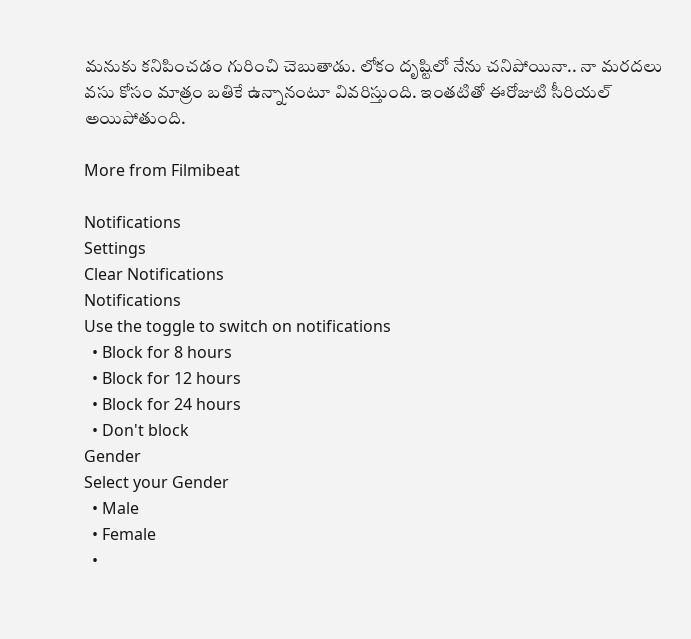మనుకు కనిపించడం గురించి చెబుతాడు. లోకం దృష్టిలో నేను చనిపోయినా.. నా మరదలు వసు కోసం మాత్రం బతికే ఉన్నానంటూ వివరిస్తుంది. ఇంతటితో ఈరోజుటి సీరియల్ అయిపోతుంది.

More from Filmibeat

Notifications
Settings
Clear Notifications
Notifications
Use the toggle to switch on notifications
  • Block for 8 hours
  • Block for 12 hours
  • Block for 24 hours
  • Don't block
Gender
Select your Gender
  • Male
  • Female
  •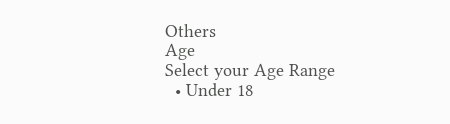Others
Age
Select your Age Range
  • Under 18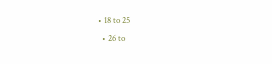• 18 to 25
  • 26 to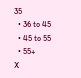35
  • 36 to 45
  • 45 to 55
  • 55+
X